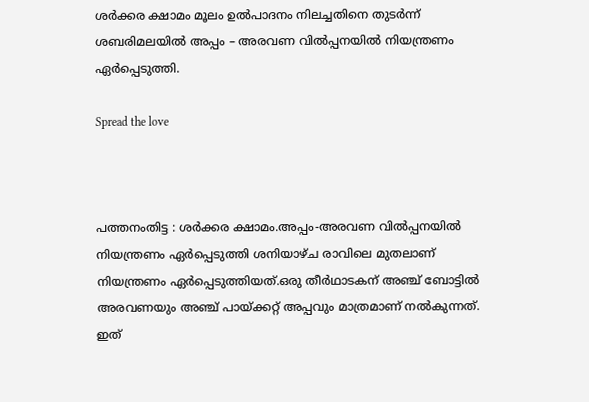ശര്‍ക്കര ക്ഷാമം മൂലം ഉല്‍പാദനം നിലച്ചതിനെ തുടര്‍ന്ന് ശബരിമലയില്‍ അപ്പം – അരവണ വില്‍പ്പനയില്‍ നിയന്ത്രണം ഏര്‍പ്പെടുത്തി.

Spread the love



പത്തനംതിട്ട : ശര്‍ക്കര ക്ഷാമം.അപ്പം-അരവണ വില്‍പ്പനയില്‍ നിയന്ത്രണം ഏര്‍പ്പെടുത്തി ശനിയാഴ്ച രാവിലെ മുതലാണ് നിയന്ത്രണം ഏര്‍പ്പെടുത്തിയത്.ഒരു തീര്‍ഥാടകന് അഞ്ച് ബോട്ടില്‍ അരവണയും അഞ്ച് പായ്ക്കറ്റ് അപ്പവും മാത്രമാണ് നല്‍കുന്നത്. ഇത്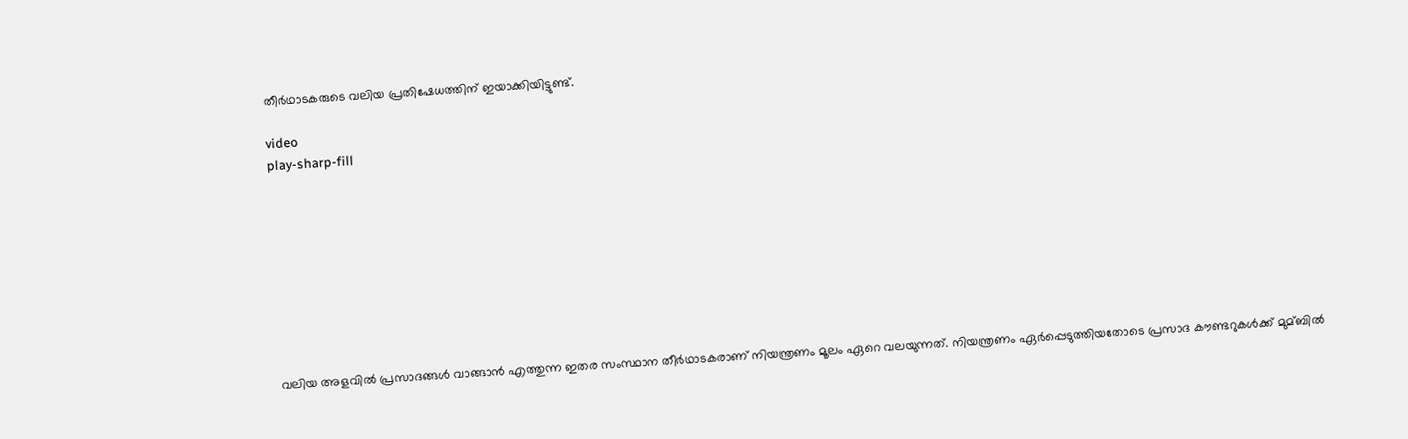തീര്‍ഥാടകരുടെ വലിയ പ്രതിഷേധത്തിന് ഇയാക്കിയിട്ടുണ്ട്.

video
play-sharp-fill









വലിയ അളവില്‍ പ്രസാദങ്ങള്‍ വാങ്ങാൻ എത്തുന്ന ഇതര സംസ്ഥാന തീര്‍ഥാടകരാണ് നിയന്ത്രണം മൂലം ഏറെ വലയുന്നത്. നിയന്ത്രണം ഏര്‍പ്പെടുത്തിയതോടെ പ്രസാദ കൗണ്ടറുകള്‍ക്ക് മുമ്ബില്‍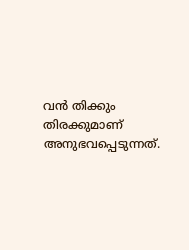വൻ തിക്കും തിരക്കുമാണ് അനുഭവപ്പെടുന്നത്.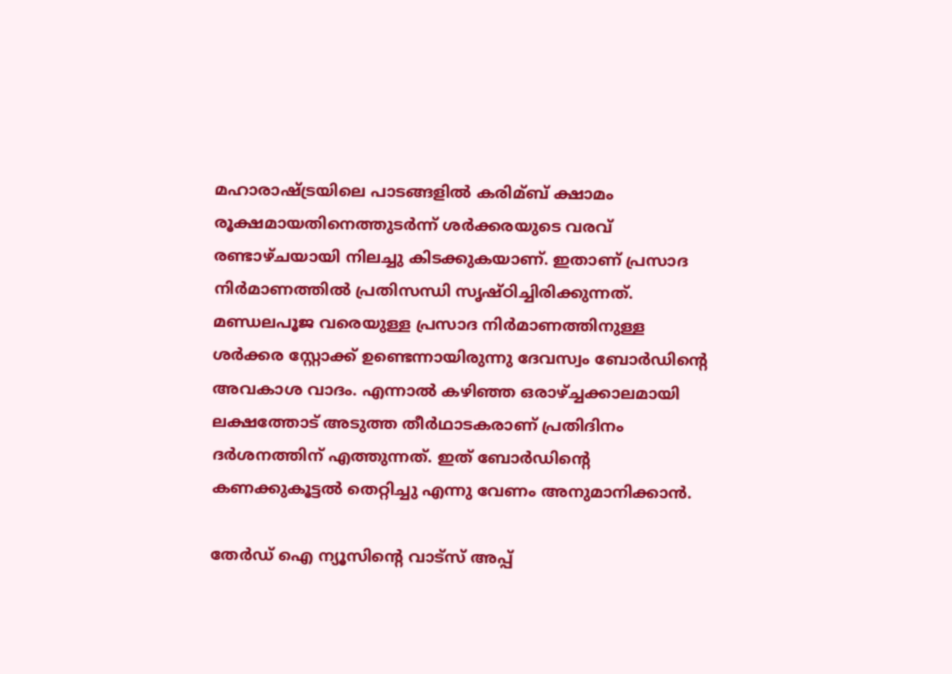മഹാരാഷ്ട്രയിലെ പാടങ്ങളില്‍ കരിമ്ബ് ക്ഷാമം രൂക്ഷമായതിനെത്തുടര്‍ന്ന് ശര്‍ക്കരയുടെ വരവ് രണ്ടാഴ്ചയായി നിലച്ചു കിടക്കുകയാണ്. ഇതാണ് പ്രസാദ നിര്‍മാണത്തില്‍ പ്രതിസന്ധി സൃഷ്ഠിച്ചിരിക്കുന്നത്. മണ്ഡലപൂജ വരെയുള്ള പ്രസാദ നിര്‍മാണത്തിനുള്ള ശര്‍ക്കര സ്റ്റോക്ക് ഉണ്ടെന്നായിരുന്നു ദേവസ്വം ബോര്‍ഡിന്റെ അവകാശ വാദം. എന്നാല്‍ കഴിഞ്ഞ ഒരാഴ്ച്ചക്കാലമായി ലക്ഷത്തോട് അടുത്ത തീര്‍ഥാടകരാണ് പ്രതിദിനം ദര്‍ശനത്തിന് എത്തുന്നത്. ഇത് ബോര്‍ഡിന്‍റെ കണക്കുകൂട്ടല്‍ തെറ്റിച്ചു എന്നു വേണം അനുമാനിക്കാൻ.

തേർഡ് ഐ ന്യൂസിന്റെ വാട്സ് അപ്പ്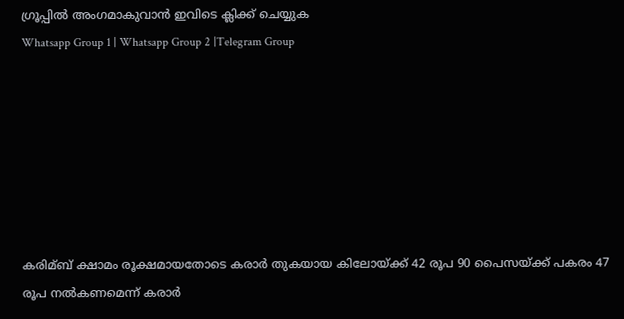ഗ്രൂപ്പിൽ അംഗമാകുവാൻ ഇവിടെ ക്ലിക്ക് ചെയ്യുക
Whatsapp Group 1 | Whatsapp Group 2 |Telegram Group







കരിമ്ബ് ക്ഷാമം രൂക്ഷമായതോടെ കരാര്‍ തുകയായ കിലോയ്ക്ക് 42 രൂപ 90 പൈസയ്ക്ക് പകരം 47 രൂപ നല്‍കണമെന്ന് കരാര്‍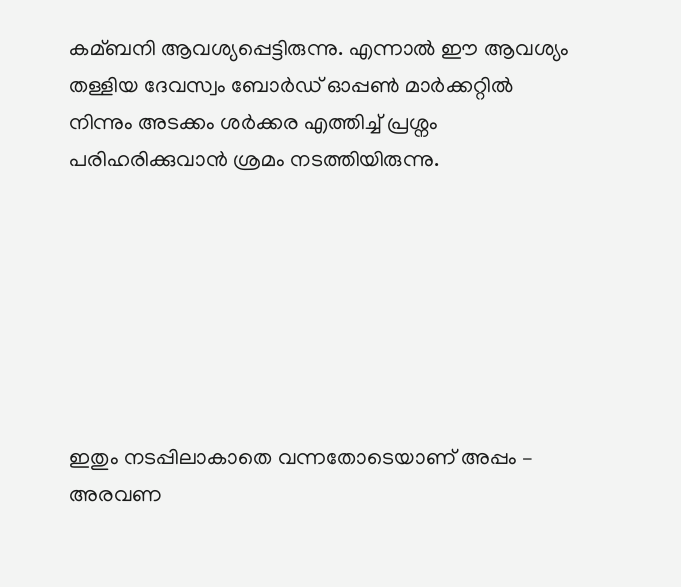കമ്ബനി ആവശ്യപ്പെട്ടിരുന്നു. എന്നാല്‍ ഈ ആവശ്യം തള്ളിയ ദേവസ്വം ബോര്‍ഡ് ഓപ്പണ്‍ മാര്‍ക്കറ്റില്‍ നിന്നും അടക്കം ശര്‍ക്കര എത്തിച്ച്‌ പ്രശ്നം പരിഹരിക്കുവാൻ ശ്രമം നടത്തിയിരുന്നു.







ഇതും നടപ്പിലാകാതെ വന്നതോടെയാണ് അപ്പം – അരവണ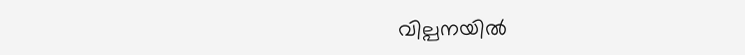വില്പനയില്‍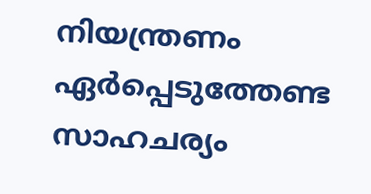നിയന്ത്രണം ഏര്‍പ്പെടുത്തേണ്ട സാഹചര്യം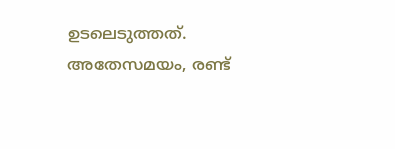ഉടലെടുത്തത്. അതേസമയം, രണ്ട്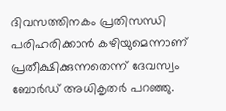ദിവസത്തിനകം പ്രതിസന്ധി പരിഹരിക്കാൻ കഴിയുമെന്നാണ് പ്രതീക്ഷിക്കുന്നതെന്ന് ദേവസ്വം ബോര്‍ഡ് അധികൃതര്‍ പറഞ്ഞു.